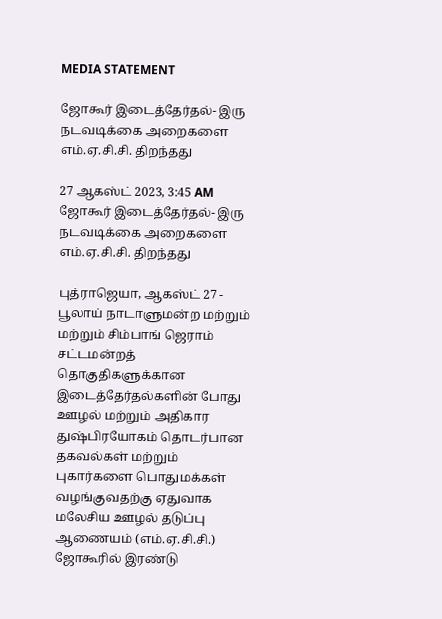MEDIA STATEMENT

ஜோகூர் இடைத்தேர்தல்- இரு நடவடிக்கை அறைகளை எம்.ஏ.சி.சி. திறந்தது

27 ஆகஸ்ட் 2023, 3:45 AM
ஜோகூர் இடைத்தேர்தல்- இரு நடவடிக்கை அறைகளை எம்.ஏ.சி.சி. திறந்தது

புத்ராஜெயா, ஆகஸ்ட் 27 - பூலாய் நாடாளுமன்ற மற்றும்  மற்றும் சிம்பாங் ஜெராம் சட்டமன்றத் தொகுதிகளுக்கான இடைத்தேர்தல்களின் போது  ஊழல் மற்றும் அதிகார துஷ்பிரயோகம் தொடர்பான தகவல்கள் மற்றும் புகார்களை பொதுமக்கள்  வழங்குவதற்கு ஏதுவாக மலேசிய ஊழல் தடுப்பு ஆணையம் (எம்.ஏ.சி.சி.) ஜோகூரில் இரண்டு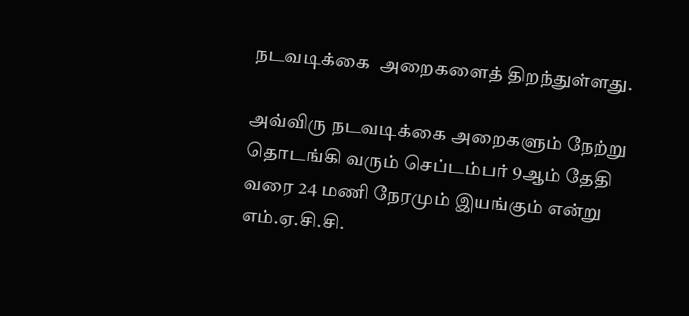நடவடிக்கை  அறைகளைத் திறந்துள்ளது.

அவ்விரு நடவடிக்கை அறைகளும் நேற்று தொடங்கி வரும் செப்டம்பர் 9ஆம் தேதி வரை 24 மணி நேரமும் இயங்கும் என்று எம்.ஏ.சி.சி.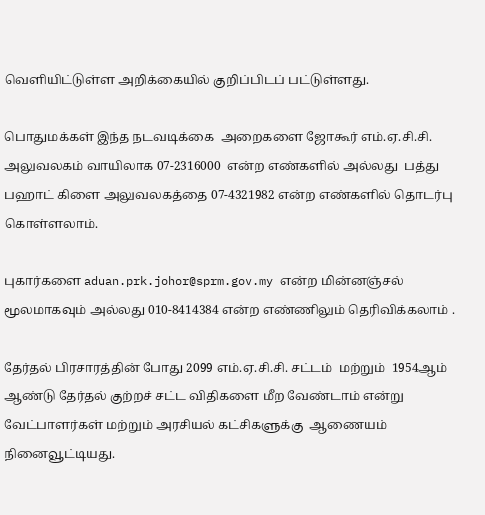வெளியிட்டுள்ள அறிக்கையில் குறிப்பிடப் பட்டுள்ளது.

பொதுமக்கள் இந்த நடவடிக்கை  அறைகளை ஜோகூர் எம்.ஏ.சி.சி. அலுவலகம் வாயிலாக 07-2316000  என்ற எண்களில் அல்லது  பத்து பஹாட் கிளை அலுவலகத்தை 07-4321982 என்ற எண்களில் தொடர்பு கொள்ளலாம்.

புகார்களை aduan.prk.johor@sprm.gov.my என்ற மின்னஞ்சல் மூலமாகவும் அல்லது 010-8414384 என்ற எண்ணிலும் தெரிவிக்கலாம் .

தேர்தல் பிரசாரத்தின் போது 2099 எம்.ஏ.சி.சி. சட்டம்  மற்றும்  1954ஆம்  ஆண்டு தேர்தல் குற்றச் சட்ட விதிகளை மீற வேண்டாம் என்று வேட்பாளர்கள் மற்றும் அரசியல் கட்சிகளுக்கு  ஆணையம் நினைவூட்டியது.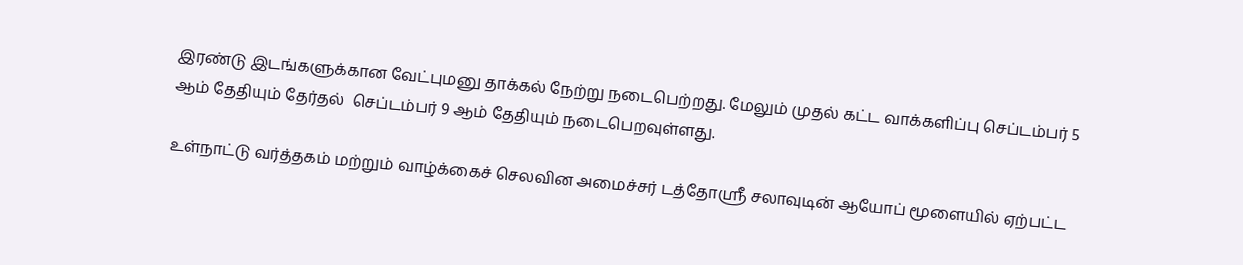இரண்டு இடங்களுக்கான வேட்புமனு தாக்கல் நேற்று நடைபெற்றது. மேலும் முதல் கட்ட வாக்களிப்பு செப்டம்பர் 5 ஆம் தேதியும் தேர்தல்  செப்டம்பர் 9 ஆம் தேதியும் நடைபெறவுள்ளது.

உள்நாட்டு வர்த்தகம் மற்றும் வாழ்க்கைச் செலவின அமைச்சர் டத்தோஸ்ரீ சலாவுடின் ஆயோப் மூளையில் ஏற்பட்ட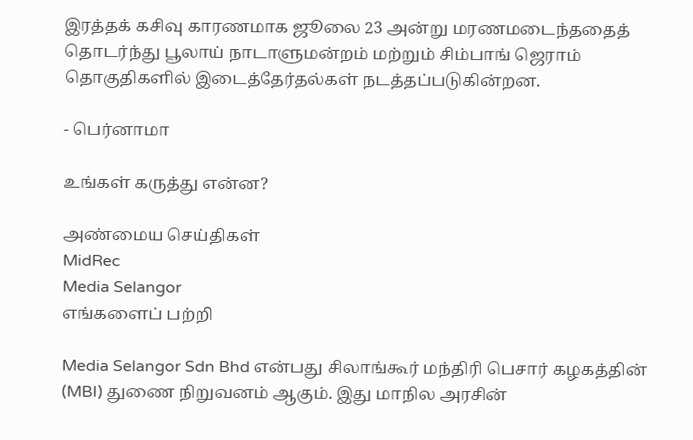இரத்தக் கசிவு காரணமாக ஜூலை 23 அன்று மரணமடைந்ததைத் தொடர்ந்து பூலாய் நாடாளுமன்றம் மற்றும் சிம்பாங் ஜெராம் தொகுதிகளில் இடைத்தேர்தல்கள் நடத்தப்படுகின்றன.

- பெர்னாமா

உங்கள் கருத்து என்ன?

அண்மைய செய்திகள்
MidRec
Media Selangor
எங்களைப் பற்றி

Media Selangor Sdn Bhd என்பது சிலாங்கூர் மந்திரி பெசார் கழகத்தின் (MBI) துணை நிறுவனம் ஆகும். இது மாநில அரசின்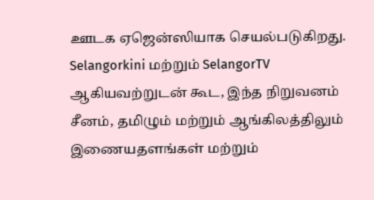ஊடக ஏஜென்ஸியாக செயல்படுகிறது. Selangorkini மற்றும் SelangorTV ஆகியவற்றுடன் கூட, இந்த நிறுவனம் சீனம், தமிழும் மற்றும் ஆங்கிலத்திலும் இணையதளங்கள் மற்றும்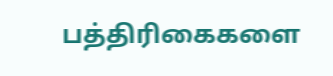பத்திரிகைகளை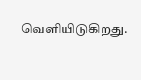வெளியிடுகிறது.